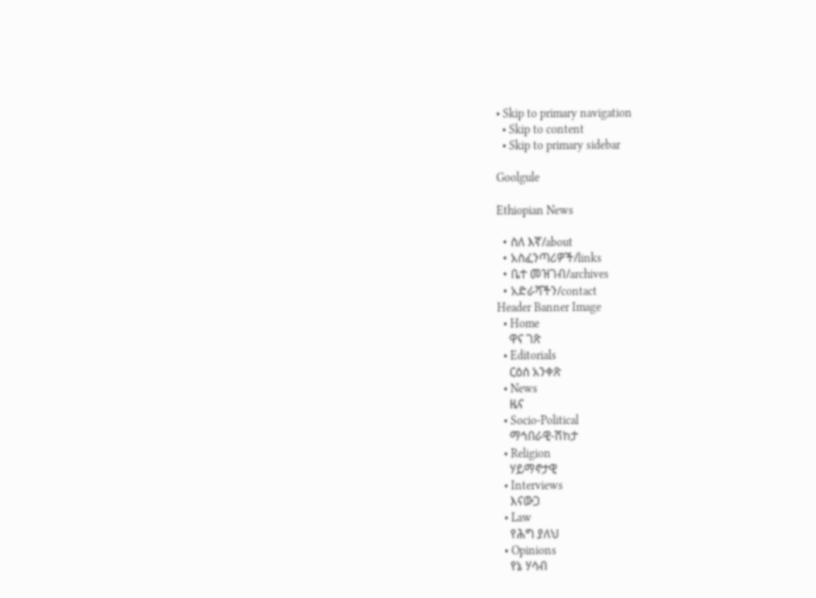• Skip to primary navigation
  • Skip to content
  • Skip to primary sidebar

Goolgule

Ethiopian News

  • ስለ እኛ/about
  • አስፈንጣሪዎች/links
  • ቤተ መዝገብ/archives
  • አድራሻችን/contact
Header Banner Image
  • Home
    ዋና ገጽ
  • Editorials
    ርዕሰ አንቀጽ
  • News
    ዜና
  • Socio-Political
    ማኅበራዊ-ሽከታ
  • Religion
    ሃይማኖታዊ
  • Interviews
    እናውጋ
  • Law
    የሕግ ያለህ
  • Opinions
    የኔ ሃሳብ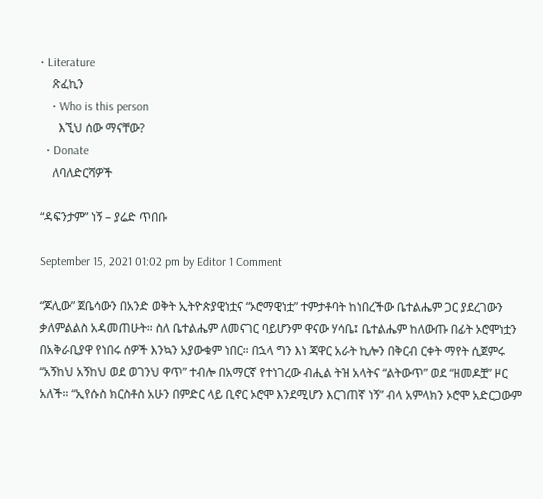• Literature
    ጽፈኪን
    • Who is this person
      እኚህ ሰው ማናቸው?
  • Donate
    ለባለድርሻዎች

“ዳፍንታም” ነኝ – ያሬድ ጥበቡ

September 15, 2021 01:02 pm by Editor 1 Comment

“ጆሊው” ጀቤሳውን በአንድ ወቅት ኢትዮጵያዊነቷና “ኦሮማዊነቷ” ተምታቶባት ከነበረችው ቤተልሔም ጋር ያደረገውን ቃለምልልስ አዳመጠሁት። ስለ ቤተልሔም ለመናገር ባይሆንም ዋናው ሃሳቤ፤ ቤተልሔም ከለውጡ በፊት ኦሮሞነቷን በአቅራቢያዋ የነበሩ ሰዎች እንኳን አያውቁም ነበር። በኋላ ግን እነ ጃዋር አራት ኪሎን በቅርብ ርቀት ማየት ሲጀምሩ “አኝከህ አኝከህ ወደ ወገንህ ዋጥ” ተብሎ በአማርኛ የተነገረው ብሒል ትዝ አላትና “ልትውጥ” ወደ “ዘመዶቿ” ዞር አለች። “ኢየሱስ ክርስቶስ አሁን በምድር ላይ ቢኖር ኦሮሞ እንደሚሆን እርገጠኛ ነኝ” ብላ አምላክን ኦሮሞ አድርጋውም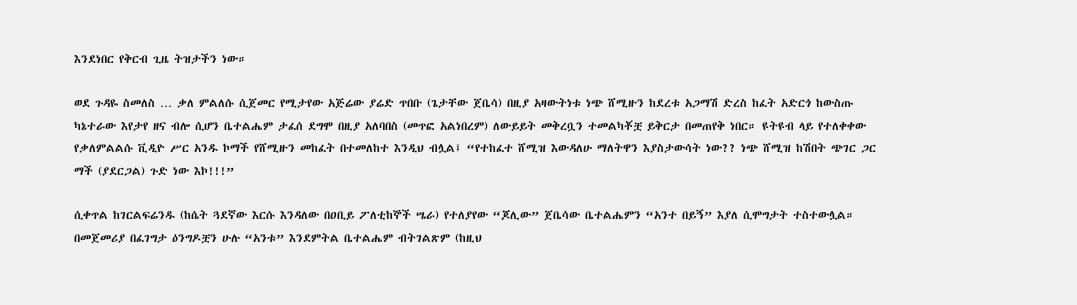እንደነበር የቅርብ ጊዜ ትዝታችን ነው።

ወደ ጉዳዬ ስመለስ … ቃለ ምልለሱ ሲጀመር የሚታየው አጅሬው ያሬድ ጥበቡ (ጌታቸው ጀቤሳ) በዚያ አዛውትነቱ ነጭ ሸሚዙን ከደረቱ አጋማሽ ድረስ ከፈት አድርጎ ከውስጡ ካኔተራው እየታየ ዘና ብሎ ሲሆን ቤተልሔም ታፈሰ ደግሞ በዚያ አለባበስ (መጥፎ አልነበረም) ለውይይት መቅረቧን ተመልካቾቿ ይቅርታ በመጠየቅ ነበር። ዩትዩብ ላይ የተለቀቀው የቃለምልልሱ ቪዲዮ ሥር አንዱ ኮማች የሸሚዙን መከፈት በተመለከተ እንዲህ ብሏል፤ “የተከፈተ ሸሚዝ እውዳለሁ ማለትዋን እያስታውሳት ነው?? ነጭ ሸሚዝ ከሽበት ጭገር ጋር ማች (ያደርጋል) ጉድ ነው እኮ!!!”

ሲቀጥል ከገርልፍሬንዱ (ከሴት ጓደኛው እርሱ እንዳለው በዐቢይ ፖለቲከኞች ሤራ) የተለያየው “ጆሊው” ጀቤሳው ቤተልሔምን “አንተ በይኝ” እያለ ሲሞግታት ተስተውሏል። በመጀመሪያ በፈገግታ ዕንግዶቿን ሁሉ “አንቱ” እንደምትል ቤተልሔም ብትገልጽም (ከዚህ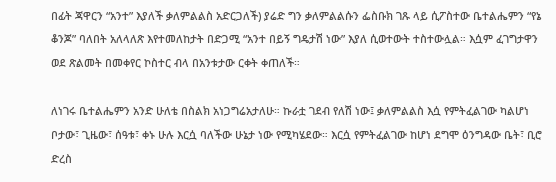በፊት ጃዋርን “አንተ” እያለች ቃለምልልስ አድርጋለች) ያሬድ ግን ቃለምልልሱን ፌስቡክ ገጹ ላይ ሲፖስተው ቤተልሔምን “የኔ ቆንጆ” ባለበት አለላለጽ እየተመለከታት በድጋሚ “አንተ በይኝ ግዴታሽ ነው” እያለ ሲወተውት ተስተውሏል። እሷም ፈገግታዋን ወደ ጽልመት በመቀየር ኮስተር ብላ በአንቱታው ርቀት ቀጠለች።

ለነገሩ ቤተልሔምን አንድ ሁለቴ በስልክ አነጋግሬአታለሁ። ኩራቷ ገደብ የለሽ ነው፤ ቃለምልልስ እሷ የምትፈልገው ካልሆነ ቦታው፣ ጊዜው፣ ሰዓቱ፣ ቀኑ ሁሉ እርሷ ባለችው ሁኔታ ነው የሚካሄደው። እርሷ የምትፈልገው ከሆነ ደግሞ ዕንግዳው ቤት፣ ቢሮ ድረስ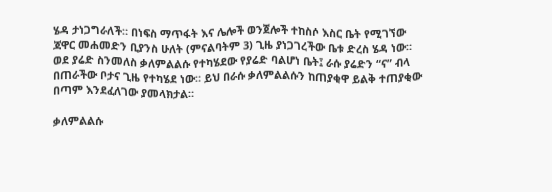ሄዳ ታነጋግራለች። በነፍስ ማጥፋት እና ሌሎች ወንጀሎች ተከስሶ እስር ቤት የሚገኘው ጃዋር መሐመድን ቢያንስ ሁለት (ምናልባትም 3) ጊዜ ያነጋገረችው ቤቱ ድረስ ሄዳ ነው። ወደ ያሬድ ስንመለስ ቃለምልልሱ የተካሄደው የያሬድ ባልሆነ ቤት፤ ራሱ ያሬድን “ና” ብላ በጠራችው ቦታና ጊዜ የተካሄደ ነው። ይህ በራሱ ቃለምልልሱን ከጠያቂዋ ይልቅ ተጠያቂው በጣም እንደፈለገው ያመላክታል።

ቃለምልልሱ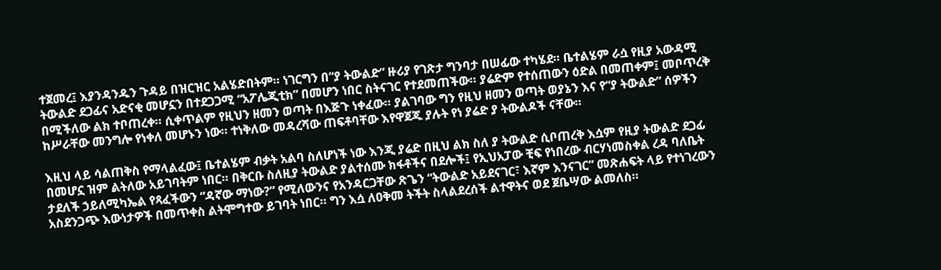ተጀመረ፤ እያንዳንዱን ጉዳይ በዝርዝር አልሄድበትም። ነገርግን በ“ያ ትውልድ” ዙሪያ የገጽታ ግንባታ በሠፊው ተካሄደ። ቤተልሄም ራሷ የዚያ አውዳሚ ትውልድ ደጋፊና አድናቂ መሆኗን በተደጋጋሚ “አፖሌጂቲክ” በመሆን ነበር ስትናገር የተደመጠችው። ያሬድም የተሰጠውን ዕድል በመጠቀም፤ መቦጥረቅ በሚችለው ልክ ተቦጠረቀ። ሲቀጥልም የዚህን ዘመን ወጣት በእጅጉ ነቀፈው። ያልገባው ግን የዚህ ዘመን ወጣት ወያኔን እና የ“ያ ትውልድ” ሰዎችን ከሥራቸው መንግሎ የነቀለ መሆኑን ነው። ተነቅለው መዳረሻው ጠፍቶባቸው እየዋጀጁ ያሉት የነ ያሬድ ያ ትውልዶች ናቸው።

እዚህ ላይ ሳልጠቅስ የማላልፈው፤ ቤተልሄም ብቃት አልባ ስለሆነች ነው እንጂ ያሬድ በዚህ ልክ ስለ ያ ትውልድ ሲቦጠረቅ እሷም የዚያ ትውልድ ደጋፊ በመሆኗ ዝም ልትለው አይገባትም ነበር። በቅርቡ ስለዚያ ትውልድ ያልተሰሙ ክፋቶችና በደሎች፤ የኢህአፓው ቺፍ የነበረው ብርሃነመስቀል ረዳ ባለቤት ታደለች ኃይለሚካኤል የጻፈችውን “ዳኛው ማነው?” የሚለውንና የአንዳርጋቸው ጽጌን “ትውልድ አይደናገር፣ እኛም እንናገር” መጽሐፍት ላይ የተነገረውን አስደንጋጭ እውነታዎች በመጥቀስ ልትሞግተው ይገባት ነበር። ግን እሷ ለዐቅመ ትችት ስላልደረሰች ልተዋትና ወደ ጀቤሣው ልመለስ።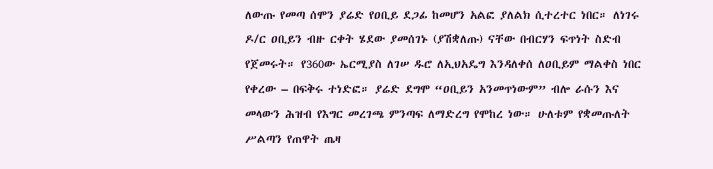ለውጡ የመጣ ሰሞን ያሬድ የዐቢይ ደጋፊ ከመሆን አልፎ ያለልክ ሲተረተር ነበር። ለነገሩ ዶ/ር ዐቢይን ብዙ ርቀት ሄደው ያመሰገኑ (ያሽቋለጡ) ናቸው በብርሃን ፍጥነት ስድብ የጀመሩት። የ360ው ኤርሚያስ ለገሠ ዱሮ ለኢህአዴግ እንዳለቀሰ ለዐቢይም ማልቀስ ነበር የቀረው – በፍቅሩ ተነድፎ። ያሬድ ደግሞ “ዐቢይን አንመጥነውም” ብሎ ራሱን እና መላውን ሕዝብ የእግር መረገጫ ምንጣፍ ለማድረግ የሞከረ ነው። ሁለቱም የቋመጡለት ሥልጣን የጠዋት ጤዛ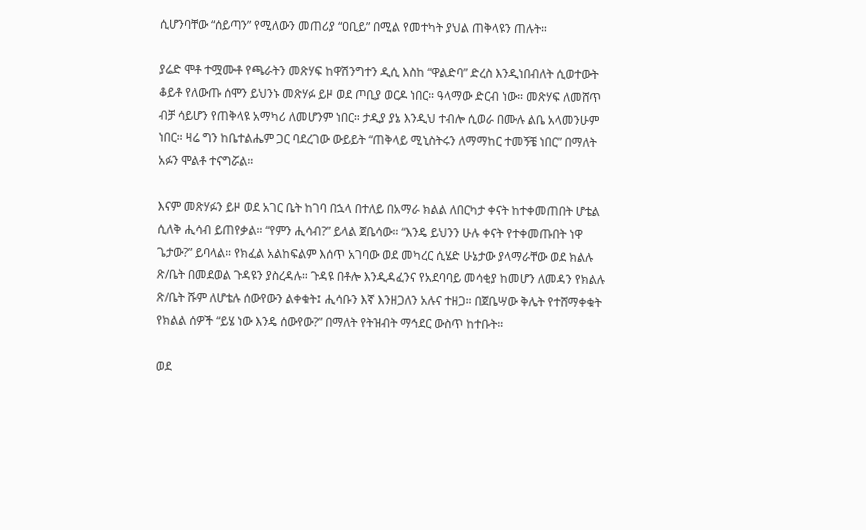ሲሆንባቸው “ሰይጣን” የሚለውን መጠሪያ “ዐቢይ” በሚል የመተካት ያህል ጠቅላዩን ጠሉት።

ያሬድ ሞቶ ተሟሙቶ የጫራትን መጽሃፍ ከዋሽንግተን ዲሲ እስከ “ዋልድባ” ድረስ እንዲነበብለት ሲወተውት ቆይቶ የለውጡ ሰሞን ይህንኑ መጽሃፉ ይዞ ወደ ጦቢያ ወርዶ ነበር። ዓላማው ድርብ ነው። መጽሃፍ ለመሸጥ ብቻ ሳይሆን የጠቅላዩ አማካሪ ለመሆንም ነበር። ታዲያ ያኔ እንዲህ ተብሎ ሲወራ በሙሉ ልቤ አላመንሁም ነበር። ዛሬ ግን ከቤተልሔም ጋር ባደረገው ውይይት “ጠቅላይ ሚኒስትሩን ለማማከር ተመኝቼ ነበር” በማለት አፉን ሞልቶ ተናግሯል።

እናም መጽሃፉን ይዞ ወደ አገር ቤት ከገባ በኋላ በተለይ በአማራ ክልል ለበርካታ ቀናት ከተቀመጠበት ሆቴል ሲለቅ ሒሳብ ይጠየቃል። “የምን ሒሳብ?” ይላል ጀቤሳው። “እንዴ ይህንን ሁሉ ቀናት የተቀመጡበት ነዋ ጌታው?” ይባላል። የክፈል አልከፍልም እሰጥ አገባው ወደ መካረር ሲሄድ ሁኔታው ያላማራቸው ወደ ክልሉ ጽ/ቤት በመደወል ጉዳዩን ያስረዳሉ። ጉዳዩ በቶሎ እንዲዳፈንና የአደባባይ መሳቂያ ከመሆን ለመዳን የክልሉ ጽ/ቤት ሹም ለሆቴሉ ሰውየውን ልቀቁት፤ ሒሳቡን እኛ እንዘጋለን አሉና ተዘጋ። በጀቤሣው ቅሌት የተሸማቀቁት የክልል ሰዎች “ይሄ ነው እንዴ ሰውየው?” በማለት የትዝብት ማኅደር ውስጥ ከተቡት።

ወደ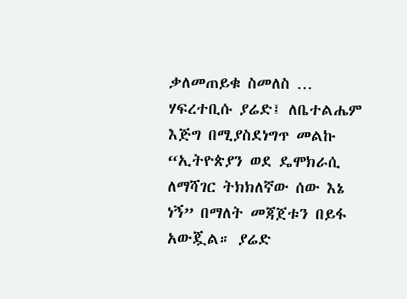ቃለመጠይቁ ስመለስ … ሃፍረተቢሱ ያሬድ፤ ለቤተልሔም እጅግ በሚያስደነግጥ መልኩ “ኢትዮጵያን ወደ ዴሞክራሲ ለማሻገር ትክክለኛው ሰው እኔ ነኝ” በማለት መጃጀቱን በይፋ አውጇል። ያሬድ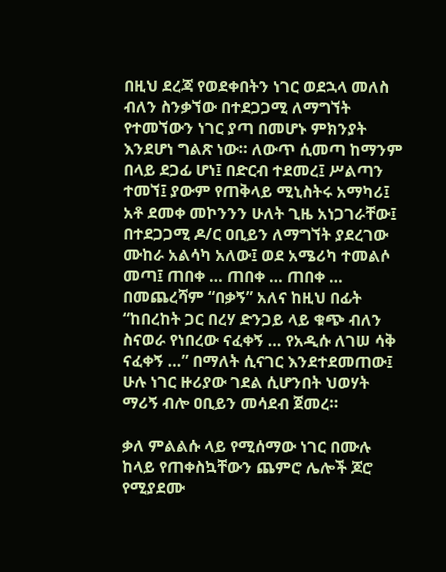በዚህ ደረጃ የወደቀበትን ነገር ወደኋላ መለስ ብለን ስንቃኘው በተደጋጋሚ ለማግኘት የተመኘውን ነገር ያጣ በመሆኑ ምክንያት እንደሆነ ግልጽ ነው። ለውጥ ሲመጣ ከማንም በላይ ደጋፊ ሆነ፤ በድርብ ተደመረ፤ ሥልጣን ተመኘ፤ ያውም የጠቅላይ ሚኒስትሩ አማካሪ፤ አቶ ደመቀ መኮንንን ሁለት ጊዜ አነጋገራቸው፤ በተደጋጋሚ ዶ/ር ዐቢይን ለማግኘት ያደረገው ሙከራ አልሳካ አለው፤ ወደ አሜሪካ ተመልሶ መጣ፤ ጠበቀ … ጠበቀ … ጠበቀ … በመጨረሻም “በቃኝ” አለና ከዚህ በፊት “ከበረከት ጋር በረሃ ድንጋይ ላይ ቁጭ ብለን ስናወራ የነበረው ናፈቀኝ … የአዲሱ ለገሠ ሳቅ ናፈቀኝ …” በማለት ሲናገር እንደተደመጠው፤ ሁሉ ነገር ዙሪያው ገደል ሲሆንበት ህወሃት ማሪኝ ብሎ ዐቢይን መሳደብ ጀመረ።

ቃለ ምልልሱ ላይ የሚሰማው ነገር በሙሉ ከላይ የጠቀስኳቸውን ጨምሮ ሌሎች ጆሮ የሚያደሙ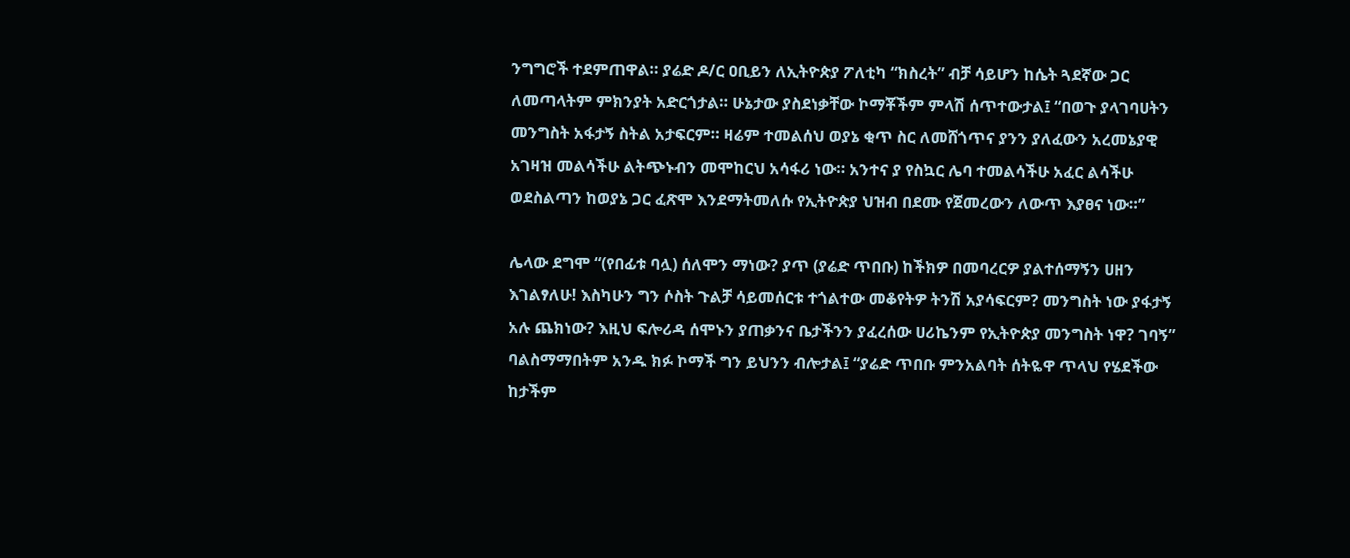ንግግሮች ተደምጠዋል። ያሬድ ዶ/ር ዐቢይን ለኢትዮጵያ ፖለቲካ “ክስረት” ብቻ ሳይሆን ከሴት ጓደኛው ጋር ለመጣላትም ምክንያት አድርጎታል። ሁኔታው ያስደነቃቸው ኮማቾችም ምላሽ ሰጥተውታል፤ “በወጉ ያላገባሀትን መንግስት አፋታኝ ስትል አታፍርም። ዛሬም ተመልሰህ ወያኔ ቂጥ ስር ለመሸጎጥና ያንን ያለፈውን አረመኔያዊ አገዛዝ መልሳችሁ ልትጭኑብን መሞከርህ አሳፋሪ ነው። አንተና ያ የስኳር ሌባ ተመልሳችሁ አፈር ልሳችሁ ወደስልጣን ከወያኔ ጋር ፈጽሞ እንደማትመለሱ የኢትዮጵያ ህዝብ በደሙ የጀመረውን ለውጥ እያፀና ነው።”

ሌላው ደግሞ “(የበፊቱ ባሏ) ሰለሞን ማነው? ያጥ (ያሬድ ጥበቡ) ከችክዎ በመባረርዎ ያልተሰማኝን ሀዘን እገልፃለሁ! እስካሁን ግን ሶስት ጉልቻ ሳይመሰርቱ ተጎልተው መቆየትዎ ትንሽ አያሳፍርም? መንግስት ነው ያፋታኝ አሉ ጨክነው? እዚህ ፍሎሪዳ ሰሞኑን ያጠቃንና ቤታችንን ያፈረሰው ሀሪኬንም የኢትዮጵያ መንግስት ነዋ? ገባኝ” ባልስማማበትም አንዱ ክፉ ኮማች ግን ይህንን ብሎታል፤ “ያሬድ ጥበቡ ምንአልባት ሰትዬዋ ጥላህ የሄደችው ከታችም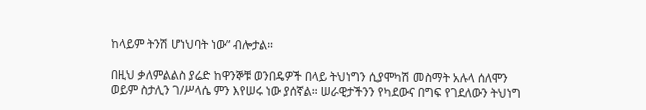ከላይም ትንሽ ሆነህባት ነው” ብሎታል።

በዚህ ቃለምልልስ ያሬድ ከዋንኞቹ ወንበዴዎች በላይ ትህነግን ሲያሞካሽ መስማት አሉላ ሰለሞን ወይም ስታሊን ገ/ሥላሴ ምን እየሠሩ ነው ያሰኛል። ሠራዊታችንን የካደውና በግፍ የገደለውን ትህነግ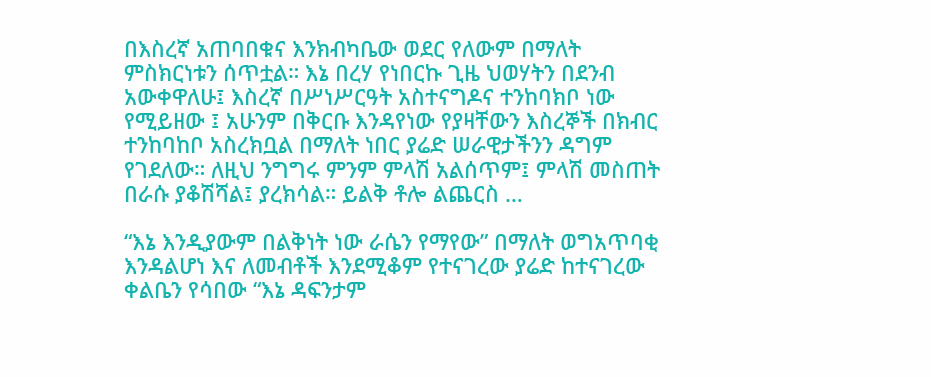በእስረኛ አጠባበቁና እንክብካቤው ወደር የለውም በማለት ምስክርነቱን ሰጥቷል። እኔ በረሃ የነበርኩ ጊዜ ህወሃትን በደንብ አውቀዋለሁ፤ እስረኛ በሥነሥርዓት አስተናግዶና ተንከባክቦ ነው የሚይዘው ፤ አሁንም በቅርቡ እንዳየነው የያዛቸውን እስረኞች በክብር ተንከባከቦ አስረክቧል በማለት ነበር ያሬድ ሠራዊታችንን ዳግም የገደለው። ለዚህ ንግግሩ ምንም ምላሽ አልሰጥም፤ ምላሽ መስጠት በራሱ ያቆሽሻል፤ ያረክሳል። ይልቅ ቶሎ ልጨርስ …

“እኔ እንዲያውም በልቅነት ነው ራሴን የማየው” በማለት ወግአጥባቂ እንዳልሆነ እና ለመብቶች እንደሚቆም የተናገረው ያሬድ ከተናገረው ቀልቤን የሳበው “እኔ ዳፍንታም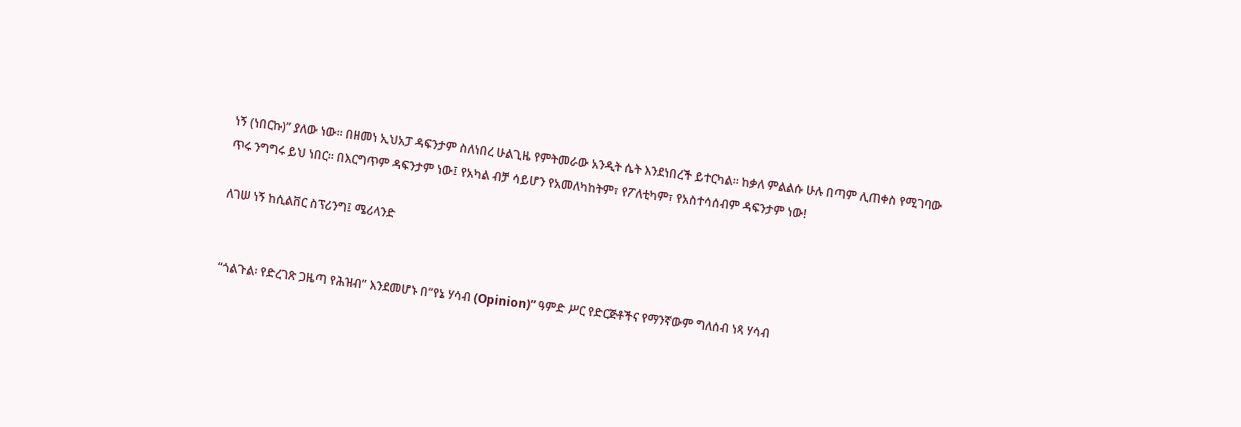ነኝ (ነበርኩ)” ያለው ነው። በዘመነ ኢህአፓ ዳፍንታም ስለነበረ ሁልጊዜ የምትመራው አንዲት ሴት እንደነበረች ይተርካል። ከቃለ ምልልሱ ሁሉ በጣም ሊጠቀስ የሚገባው ጥሩ ንግግሩ ይህ ነበር። በእርግጥም ዳፍንታም ነው፤ የአካል ብቻ ሳይሆን የአመለካከትም፣ የፖለቲካም፣ የአስተሳሰብም ዳፍንታም ነው!

ለገሠ ነኝ ከሲልቨር ስፕሪንግ፤ ሜሪላንድ


“ጎልጉል፡ የድረገጽ ጋዜጣ የሕዝብ” እንደመሆኑ በ“የኔ ሃሳብ (Opinion)” ዓምድ ሥር የድርጅቶችና የማንኛውም ግለሰብ ነጻ ሃሳብ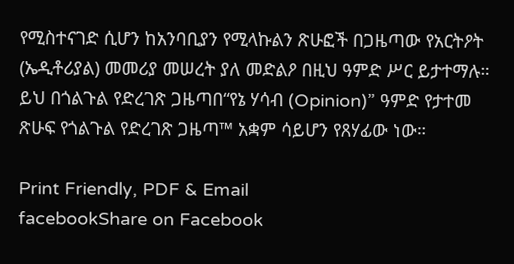የሚስተናገድ ሲሆን ከአንባቢያን የሚላኩልን ጽሁፎች በጋዜጣው የአርትዖት (ኤዲቶሪያል) መመሪያ መሠረት ያለ መድልዖ በዚህ ዓምድ ሥር ይታተማሉ። ይህ በጎልጉል የድረገጽ ጋዜጣበ“የኔ ሃሳብ (Opinion)” ዓምድ የታተመ ጽሁፍ የጎልጉል የድረገጽ ጋዜጣ™ አቋም ሳይሆን የጸሃፊው ነው።

Print Friendly, PDF & Email
facebookShare on Facebook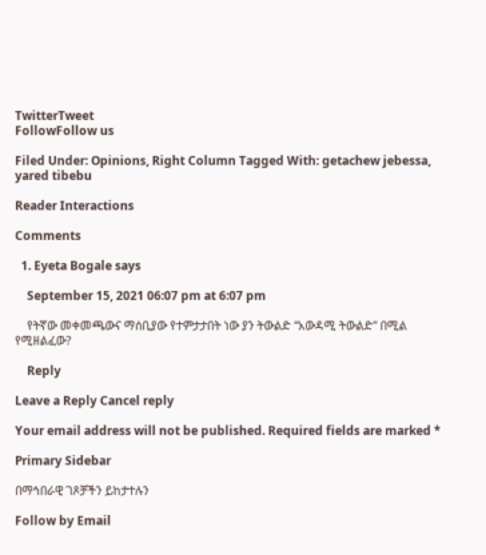TwitterTweet
FollowFollow us

Filed Under: Opinions, Right Column Tagged With: getachew jebessa, yared tibebu

Reader Interactions

Comments

  1. Eyeta Bogale says

    September 15, 2021 06:07 pm at 6:07 pm

    የትኛው መቀመጫውና ማሰቢያው የተምታታበት ነው ያን ትውልድ “አውዳሚ ትውልድ” በሚል የሚዘልፈው?

    Reply

Leave a Reply Cancel reply

Your email address will not be published. Required fields are marked *

Primary Sidebar

በማኅበራዊ ገጾቻችን ይከታተሉን

Follow by Email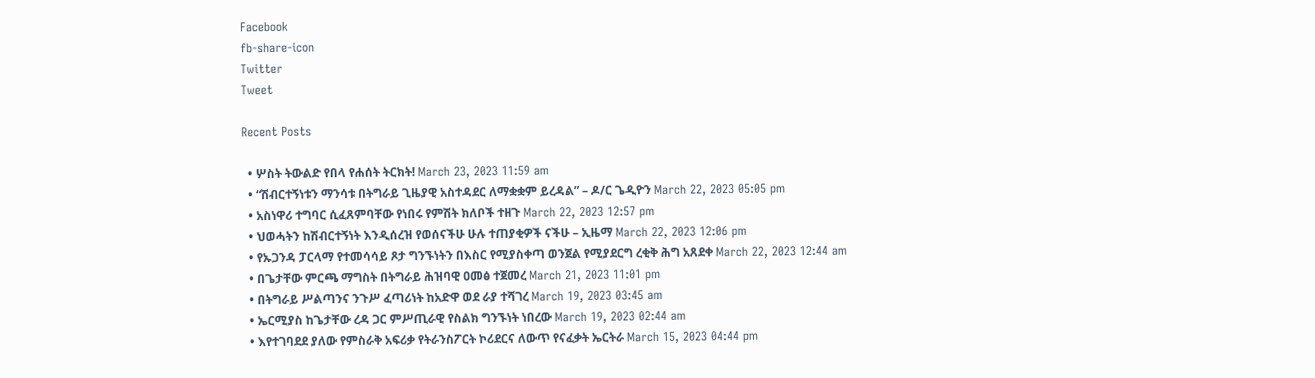Facebook
fb-share-icon
Twitter
Tweet

Recent Posts

  • ሦስት ትውልድ የበላ የሐሰት ትርክት! March 23, 2023 11:59 am
  • “ሽብርተኝነቱን ማንሳቱ በትግራይ ጊዜያዊ አስተዳደር ለማቋቋም ይረዳል” – ዶ/ር ጌዲዮን March 22, 2023 05:05 pm
  • አስነዋሪ ተግባር ሲፈጸምባቸው የነበሩ የምሽት ክለቦች ተዘጉ March 22, 2023 12:57 pm
  • ህወሓትን ከሽብርተኝነት እንዲሰረዝ የወሰናችሁ ሁሉ ተጠያቂዎች ናችሁ – ኢዜማ March 22, 2023 12:06 pm
  • የኡጋንዳ ፓርላማ የተመሳሳይ ጾታ ግንኙነትን በእስር የሚያስቀጣ ወንጀል የሚያደርግ ረቂቅ ሕግ አጸደቀ March 22, 2023 12:44 am
  • በጌታቸው ምርጫ ማግስት በትግራይ ሕዝባዊ ዐመፅ ተጀመረ March 21, 2023 11:01 pm
  • በትግራይ ሥልጣንና ንጉሥ ፈጣሪነት ከአድዋ ወደ ራያ ተሻገረ March 19, 2023 03:45 am
  • ኤርሚያስ ከጌታቸው ረዳ ጋር ምሥጢራዊ የስልክ ግንኙነት ነበረው March 19, 2023 02:44 am
  • እየተገባደደ ያለው የምስራቅ አፍሪቃ የትራንስፖርት ኮሪደርና ለውጥ የናፈቃት ኤርትራ March 15, 2023 04:44 pm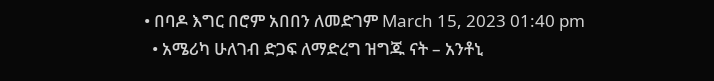• በባዶ እግር በሮም አበበን ለመድገም March 15, 2023 01:40 pm
  • አሜሪካ ሁለገብ ድጋፍ ለማድረግ ዝግጁ ናት – አንቶኒ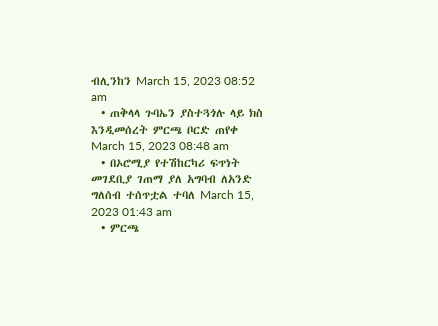ብሊንከን March 15, 2023 08:52 am
  • ጠቅላላ ጉባኤን ያስተጓጎሉ ላይ ክስ እንዲመሰረት ምርጫ ቦርድ ጠየቀ March 15, 2023 08:48 am
  • በኦሮሚያ የተሽከርካሪ ፍጥነት መገደቢያ ገጠማ ያለ አግባብ ለአንድ ግለሰብ ተሰጥቷል ተባለ March 15, 2023 01:43 am
  • ምርጫ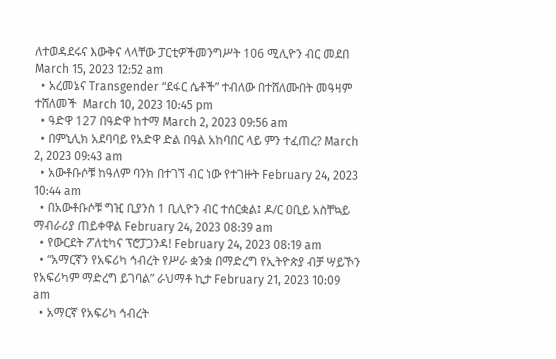ለተወዳደሩና እውቅና ላላቸው ፓርቲዎችመንግሥት 106 ሚሊዮን ብር መደበ March 15, 2023 12:52 am
  • አረመኔና Transgender “ደፋር ሴቶች” ተብለው በተሸለሙበት መዓዛም ተሸለመች  March 10, 2023 10:45 pm
  • ዓድዋ 127 በዓድዋ ከተማ March 2, 2023 09:56 am
  • በምኒሊክ አደባባይ የአድዋ ድል በዓል አከባበር ላይ ምን ተፈጠረ? March 2, 2023 09:43 am
  • አውቶቡሶቹ ከዓለም ባንክ በተገኘ ብር ነው የተገዙት February 24, 2023 10:44 am
  • በአውቶቡሶቹ ግዢ ቢያንስ 1 ቢሊዮን ብር ተሰርቋል፤ ዶ/ር ዐቢይ አስቸኳይ ማብራሪያ ጠይቀዋል February 24, 2023 08:39 am
  • የውርደት ፖለቲካና ፕሮፓጋንዳ! February 24, 2023 08:19 am
  • “አማርኛን የአፍሪካ ኅብረት የሥራ ቋንቋ በማድረግ የኢትዮጵያ ብቻ ሣይኾን የአፍሪካም ማድረግ ይገባል” ራህማቶ ኪታ February 21, 2023 10:09 am
  • አማርኛ የአፍሪካ ኅብረት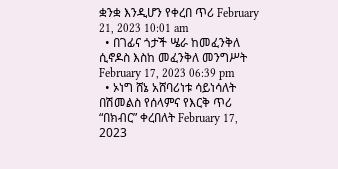ቋንቋ እንዲሆን የቀረበ ጥሪ February 21, 2023 10:01 am
  • በገፊና ጎታች ሤራ ከመፈንቅለ ሲኖዶስ እስከ መፈንቅለ መንግሥት February 17, 2023 06:39 pm
  • ኦነግ ሸኔ አሸባሪነቱ ሳይነሳለት በሽመልስ የሰላምና የእርቅ ጥሪ “በክብር” ቀረበለት February 17, 2023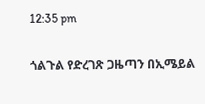12:35 pm

ጎልጉል የድረገጽ ጋዜጣን በኢሜይል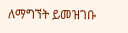ለማግኘት ይመዝገቡ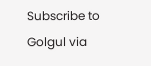Subscribe to Golgul via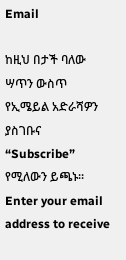Email

ከዚህ በታች ባለው ሣጥን ውስጥ የኢሜይል አድራሻዎን ያስገቡና “Subscribe” የሚለውን ይጫኑ፡፡
Enter your email address to receive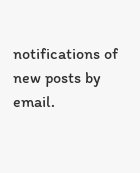notifications of new posts by email.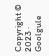Copyright © 2023 · Goolgule